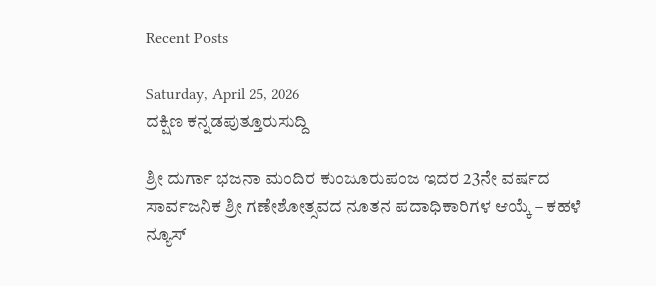Recent Posts

Saturday, April 25, 2026
ದಕ್ಷಿಣ ಕನ್ನಡಪುತ್ತೂರುಸುದ್ದಿ

ಶ್ರೀ ದುರ್ಗಾ ಭಜನಾ ಮಂದಿರ ಕುಂಜೂರುಪಂಜ ಇದರ 23ನೇ ವರ್ಷದ ಸಾರ್ವಜನಿಕ ಶ್ರೀ ಗಣೇಶೋತ್ಸವದ ನೂತನ ಪದಾಧಿಕಾರಿಗಳ ಆಯ್ಕೆ – ಕಹಳೆ ನ್ಯೂಸ್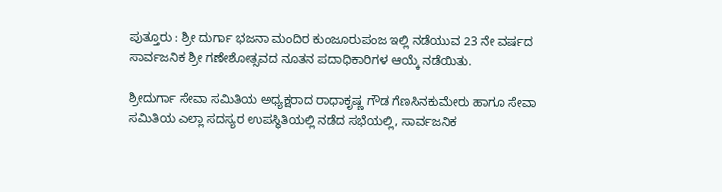ಪುತ್ತೂರು : ಶ್ರೀ ದುರ್ಗಾ ಭಜನಾ ಮಂದಿರ ಕುಂಜೂರುಪಂಜ ಇಲ್ಲಿ ನಡೆಯುವ 23 ನೇ ವರ್ಷದ ಸಾರ್ವಜನಿಕ ಶ್ರೀ ಗಣೇಶೋತ್ಸವದ ನೂತನ ಪದಾಧಿಕಾರಿಗಳ ಆಯ್ಕೆ ನಡೆಯಿತು.

ಶ್ರೀದುರ್ಗಾ ಸೇವಾ ಸಮಿತಿಯ ಅಧ್ಯಕ್ಷರಾದ ರಾಧಾಕೃಷ್ಣ ಗೌಡ ಗೆಣಸಿನಕುಮೇರು ಹಾಗೂ ಸೇವಾ ಸಮಿತಿಯ ಎಲ್ಲಾ ಸದಸ್ಯರ ಉಪಸ್ಥಿತಿಯಲ್ಲಿ ನಡೆದ ಸಭೆಯಲ್ಲಿ, ಸಾರ್ವಜನಿಕ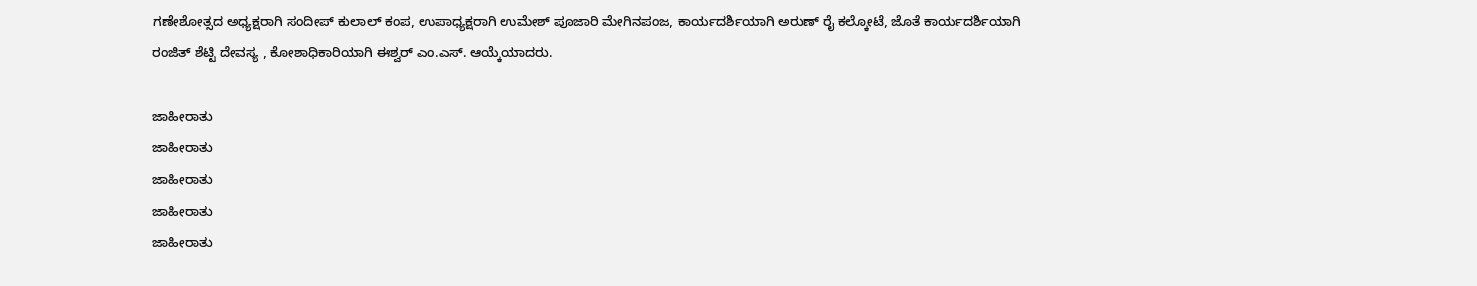ಗಣೇಶೋತ್ಸದ ಅಧ್ಯಕ್ಷರಾಗಿ ಸಂದೀಪ್ ಕುಲಾಲ್ ಕಂಪ, ಉಪಾಧ್ಯಕ್ಷರಾಗಿ ಉಮೇಶ್ ಪೂಜಾರಿ ಮೇಗಿನಪಂಜ, ಕಾರ್ಯದರ್ಶಿಯಾಗಿ ಅರುಣ್ ರೈ ಕಲ್ಕೋಟೆ, ಜೊತೆ ಕಾರ್ಯದರ್ಶಿಯಾಗಿ ರಂಜಿತ್ ಶೆಟ್ಟಿ ದೇವಸ್ಯ , ಕೋಶಾಧಿಕಾರಿಯಾಗಿ ಈಶ್ವರ್ ಎಂ.ಎಸ್. ಆಯ್ಕೆಯಾದರು.

ಜಾಹೀರಾತು
ಜಾಹೀರಾತು
ಜಾಹೀರಾತು
ಜಾಹೀರಾತು
ಜಾಹೀರಾತು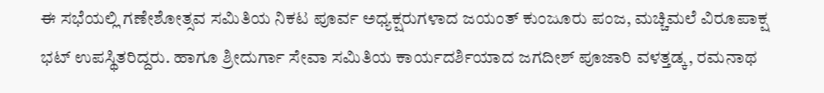ಈ ಸಭೆಯಲ್ಲಿ ಗಣೇಶೋತ್ಸವ ಸಮಿತಿಯ ನಿಕಟ ಪೂರ್ವ ಅಧ್ಯಕ್ಷರುಗಳಾದ ಜಯಂತ್ ಕುಂಜೂರು ಪಂಜ, ಮಚ್ಚಿಮಲೆ ವಿರೂಪಾಕ್ಷ ಭಟ್ ಉಪಸ್ಥಿತರಿದ್ದರು. ಹಾಗೂ ಶ್ರೀದುರ್ಗಾ ಸೇವಾ ಸಮಿತಿಯ ಕಾರ್ಯದರ್ಶಿಯಾದ ಜಗದೀಶ್ ಪೂಜಾರಿ ವಳತ್ತಡ್ಕ, ರಮನಾಥ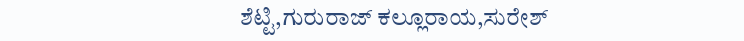ಶೆಟ್ಟಿ,ಗುರುರಾಜ್ ಕಲ್ಲೂರಾಯ,ಸುರೇಶ್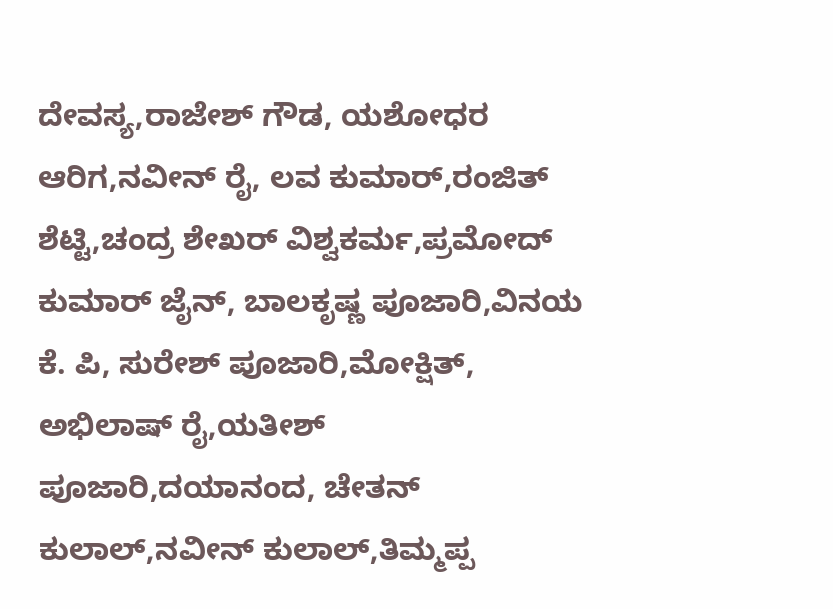ದೇವಸ್ಯ,ರಾಜೇಶ್ ಗೌಡ, ಯಶೋಧರ ಆರಿಗ,ನವೀನ್ ರೈ, ಲವ ಕುಮಾರ್,ರಂಜಿತ್ ಶೆಟ್ಟಿ,ಚಂದ್ರ ಶೇಖರ್ ವಿಶ್ವಕರ್ಮ,ಪ್ರಮೋದ್ ಕುಮಾರ್ ಜೈನ್, ಬಾಲಕೃಷ್ಣ ಪೂಜಾರಿ,ವಿನಯ ಕೆ. ಪಿ, ಸುರೇಶ್ ಪೂಜಾರಿ,ಮೋಕ್ಷಿತ್, ಅಭಿಲಾಷ್ ರೈ,ಯತೀಶ್ ಪೂಜಾರಿ,ದಯಾನಂದ, ಚೇತನ್ ಕುಲಾಲ್,ನವೀನ್ ಕುಲಾಲ್,ತಿಮ್ಮಪ್ಪ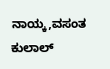ನಾಯ್ಕ,ವಸಂತ ಕುಲಾಲ್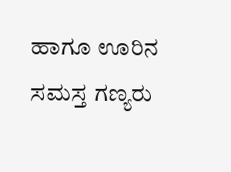ಹಾಗೂ ಊರಿನ ಸಮಸ್ತ ಗಣ್ಯರು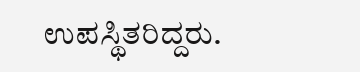ಉಪಸ್ಥಿತರಿದ್ದರು.